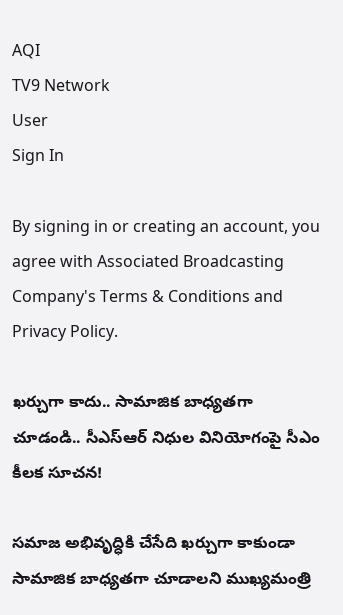AQI
TV9 Network
User
Sign In

By signing in or creating an account, you agree with Associated Broadcasting Company's Terms & Conditions and Privacy Policy.

ఖ‌ర్చుగా కాదు.. సామాజిక బాధ్యతగా చూడండి.. సీఎస్ఆర్ నిధుల వినియోగంపై సీఎం కీలక సూచన!

స‌మాజ అభివృద్ధికి చేసేది ఖ‌ర్చుగా కాకుండా సామాజిక బాధ్యతగా చూడాల‌ని ముఖ్యమంత్రి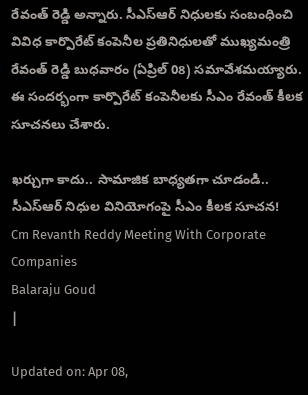రేవంత్ రెడ్డి అన్నారు. సీఎస్ఆర్ నిధులకు సంబంధించి వివిధ కార్పొరేట్ కంపెనీల ప్రతినిధుల‌తో ముఖ్యమంత్రి రేవంత్ రెడ్డి బుధ‌వారం (ఏప్రిల్ 08) స‌మావేశ‌మ‌య్యారు. ఈ సంద‌ర్భంగా కార్పొరేట్ కంపెనీలకు సీఎం రేవంత్ కీలక సూచనలు చేశారు.

ఖ‌ర్చుగా కాదు.. సామాజిక బాధ్యతగా చూడండి.. సీఎస్ఆర్ నిధుల వినియోగంపై సీఎం కీలక సూచన!
Cm Revanth Reddy Meeting With Corporate Companies
Balaraju Goud
|

Updated on: Apr 08,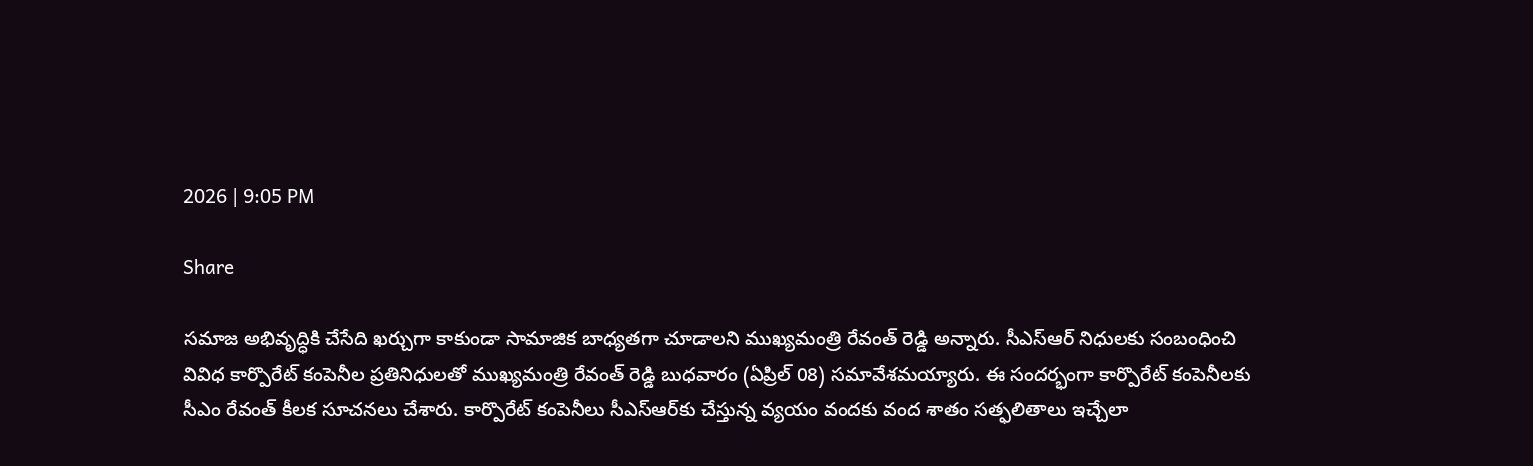2026 | 9:05 PM

Share

స‌మాజ అభివృద్ధికి చేసేది ఖ‌ర్చుగా కాకుండా సామాజిక బాధ్యతగా చూడాల‌ని ముఖ్యమంత్రి రేవంత్ రెడ్డి అన్నారు. సీఎస్ఆర్ నిధులకు సంబంధించి వివిధ కార్పొరేట్ కంపెనీల ప్రతినిధుల‌తో ముఖ్యమంత్రి రేవంత్ రెడ్డి బుధ‌వారం (ఏప్రిల్ 08) స‌మావేశ‌మ‌య్యారు. ఈ సంద‌ర్భంగా కార్పొరేట్ కంపెనీలకు సీఎం రేవంత్ కీలక సూచనలు చేశారు. కార్పొరేట్ కంపెనీలు సీఎస్ఆర్‌కు చేస్తున్న వ్యయం వంద‌కు వంద శాతం స‌త్ఫలితాలు ఇచ్చేలా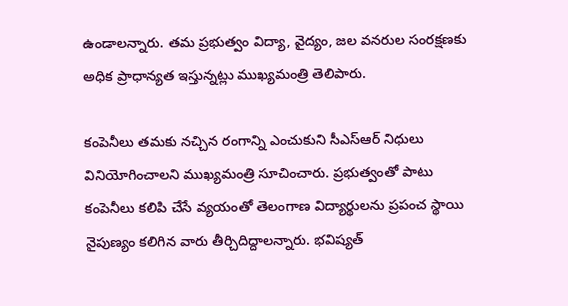ఉండాల‌న్నారు. త‌మ ప్రభుత్వం విద్యా, వైద్యం, జ‌ల వ‌న‌రుల సంర‌క్షణ‌కు అధిక ప్రాధాన్యత ఇస్తున్నట్లు ముఖ్యమంత్రి తెలిపారు.

కంపెనీలు త‌మ‌కు నచ్చిన రంగాన్ని ఎంచుకుని సీఎస్ఆర్ నిధులు వినియోగించాల‌ని ముఖ్యమంత్రి సూచించారు. ప్రభుత్వంతో పాటు కంపెనీలు క‌లిపి చేసే వ్యయంతో తెలంగాణ విద్యార్థుల‌ను ప్రపంచ స్థాయి నైపుణ్యం కలిగిన వారు తీర్చిదిద్దాలన్నారు. భ‌విష్యత్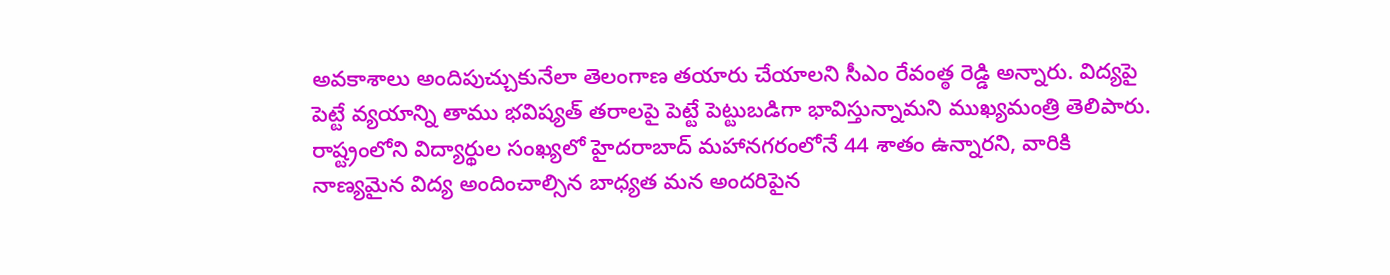అవ‌కాశాలు అందిపుచ్చుకునేలా తెలంగాణ త‌యారు చేయాలని సీఎం రేవంత్ఠ రెడ్డి అన్నారు. విద్యపై పెట్టే వ్యయాన్ని తాము భ‌విష్యత్ త‌రాల‌పై పెట్టే పెట్టుబ‌డిగా భావిస్తున్నామ‌ని ముఖ్యమంత్రి తెలిపారు. రాష్ట్రంలోని విద్యార్థుల సంఖ్యలో హైద‌రాబాద్ మహాన‌గ‌రంలోనే 44 శాతం ఉన్నార‌ని, వారికి నాణ్యమైన విద్య అందించాల్సిన బాధ్యత మ‌న అందరిపైన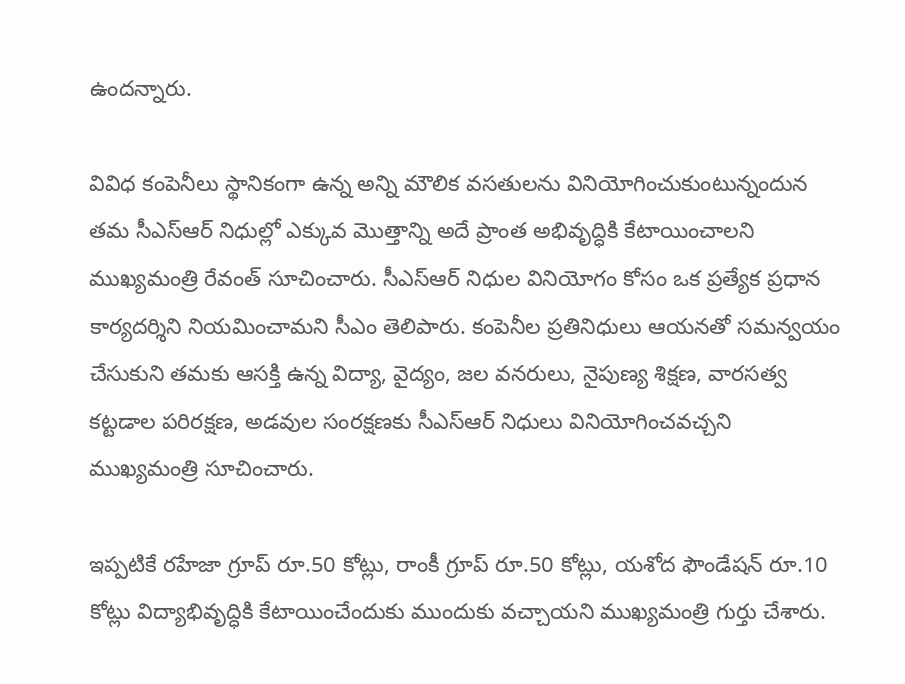ఉంద‌న్నారు.

వివిధ కంపెనీలు స్థానికంగా ఉన్న అన్ని మౌలిక వ‌స‌తుల‌ను వినియోగించుకుంటున్నందున త‌మ సీఎస్ఆర్ నిధుల్లో ఎక్కువ మొత్తాన్ని అదే ప్రాంత అభివృద్ధికి కేటాయించాల‌ని ముఖ్యమంత్రి రేవంత్ సూచించారు. సీఎస్ఆర్ నిధుల వినియోగం కోసం ఒక ప్రత్యేక ప్రధాన కార్యద‌ర్శిని నియ‌మించామ‌ని సీఎం తెలిపారు. కంపెనీల ప్రతినిధులు ఆయ‌న‌తో స‌మ‌న్వయం చేసుకుని త‌మ‌కు ఆస‌క్తి ఉన్న విద్యా, వైద్యం, జ‌ల వ‌న‌రులు, నైపుణ్య శిక్షణ‌, వార‌స‌త్వ క‌ట్టడాల ప‌రిర‌క్షణ‌, అడ‌వుల సంర‌క్షణకు సీఎస్ఆర్ నిధులు వినియోగించ‌వ‌చ్చని ముఖ్యమంత్రి సూచించారు.

ఇప్పటికే ర‌హేజా గ్రూప్ రూ.50 కోట్లు, రాంకీ గ్రూప్ రూ.50 కోట్లు, య‌శోద ఫౌండేష‌న్ రూ.10 కోట్లు విద్యాభివృద్ధికి కేటాయించేందుకు ముందుకు వ‌చ్చాయ‌ని ముఖ్యమంత్రి గుర్తు చేశారు.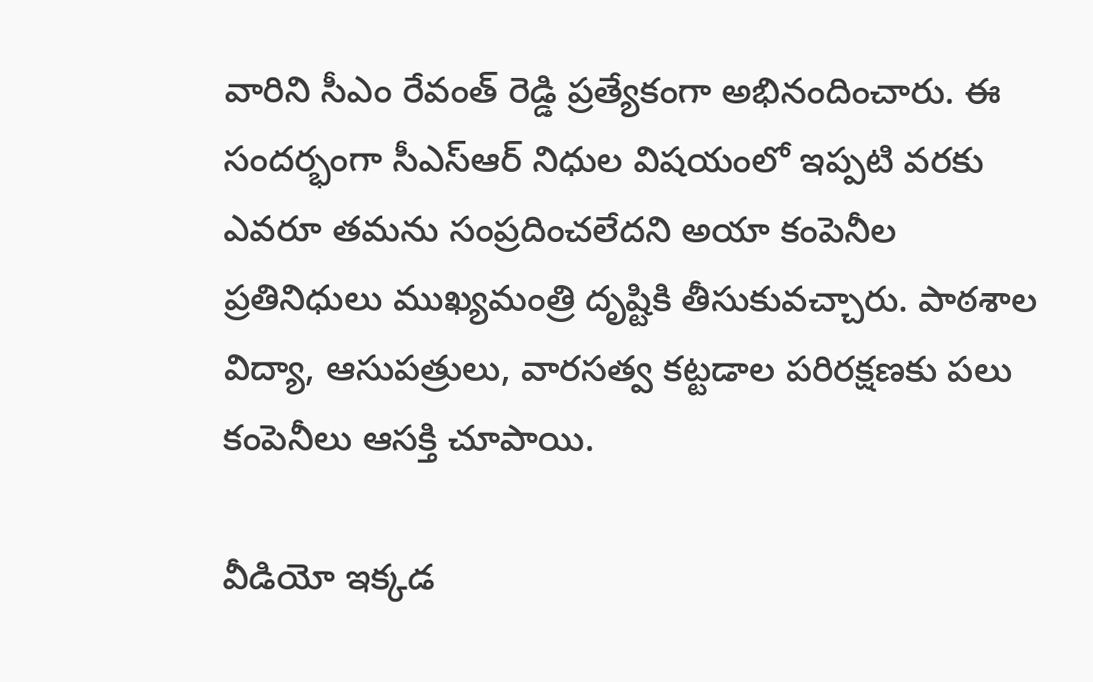వారిని సీఎం రేవంత్ రెడ్డి ప్రత్యేకంగా అభినందించారు. ఈ సందర్భంగా సీఎస్ఆర్ నిధుల విష‌యంలో ఇప్పటి వ‌ర‌కు ఎవ‌రూ త‌మ‌ను సంప్రదించ‌లేద‌ని అయా కంపెనీల ప్రతినిధులు ముఖ్యమంత్రి దృష్టికి తీసుకువచ్చారు. పాఠ‌శాల విద్యా, ఆసుపత్రులు, వార‌స‌త్వ క‌ట్టడాల ప‌రిర‌క్షణ‌కు పలు కంపెనీలు ఆస‌క్తి చూపాయి.

వీడియో ఇక్కడ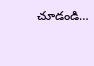చూడండి…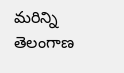మరిన్ని తెలంగాణ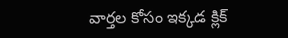వార్తల కోసం ఇక్కడ క్లిక్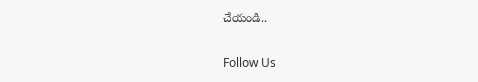చేయండి..

Follow Us